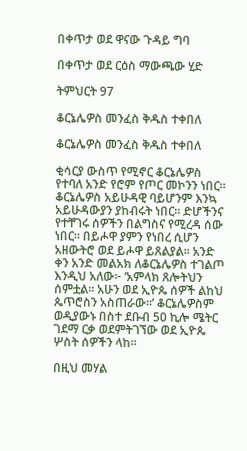በቀጥታ ወደ ዋናው ጉዳይ ግባ

በቀጥታ ወደ ርዕስ ማውጫው ሂድ

ትምህርት 97

ቆርኔሌዎስ መንፈስ ቅዱስ ተቀበለ

ቆርኔሌዎስ መንፈስ ቅዱስ ተቀበለ

ቂሳርያ ውስጥ የሚኖር ቆርኔሌዎስ የተባለ አንድ የሮም የጦር መኮንን ነበር። ቆርኔሌዎስ አይሁዳዊ ባይሆንም እንኳ አይሁዳውያን ያከብሩት ነበር። ድሆችንና የተቸገሩ ሰዎችን በልግስና የሚረዳ ሰው ነበር። በይሖዋ ያምን የነበረ ሲሆን አዘውትሮ ወደ ይሖዋ ይጸልያል። አንድ ቀን አንድ መልአክ ለቆርኔሌዎስ ተገልጦ እንዲህ አለው፦ ‘አምላክ ጸሎትህን ሰምቷል። አሁን ወደ ኢዮጴ ሰዎች ልከህ ጴጥሮስን አስጠራው።’ ቆርኔሌዎስም ወዲያውኑ በስተ ደቡብ 50 ኪሎ ሜትር ገደማ ርቃ ወደምትገኘው ወደ ኢዮጴ ሦስት ሰዎችን ላከ።

በዚህ መሃል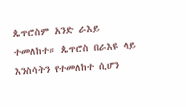ጴጥሮስም አንድ ራእይ ተመለከተ። ጴጥሮስ በራእዩ ላይ እንስሳትን የተመለከተ ሲሆን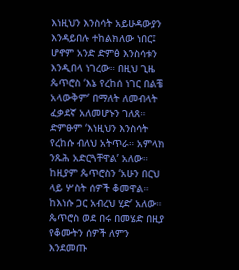እነዚህን እንስሳት አይሁዳውያን እንዳይበሉ ተከልክለው ነበር፤ ሆኖም አንድ ድምፅ እንስሳቱን እንዲበላ ነገረው። በዚህ ጊዜ ጴጥሮስ ‘እኔ የረከሰ ነገር በልቼ አላውቅም’ በማለት ለመብላት ፈቃደኛ አለመሆኑን ገለጸ። ድምፁም ‘እነዚህን እንስሳት የረከሱ ብለህ አትጥራ። አምላክ ንጹሕ አድርጓቸዋል’ አለው። ከዚያም ጴጥሮስን ‘አሁን በርህ ላይ ሦስት ሰዎች ቆመዋል። ከእነሱ ጋር አብረህ ሂድ’ አለው። ጴጥሮስ ወደ በሩ በመሄድ በዚያ የቆሙትን ሰዎች ለምን እንደመጡ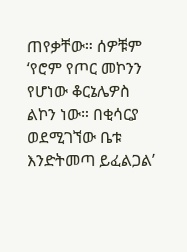ጠየቃቸው። ሰዎቹም ‘የሮም የጦር መኮንን የሆነው ቆርኔሌዎስ ልኮን ነው። በቂሳርያ ወደሚገኘው ቤቱ እንድትመጣ ይፈልጋል’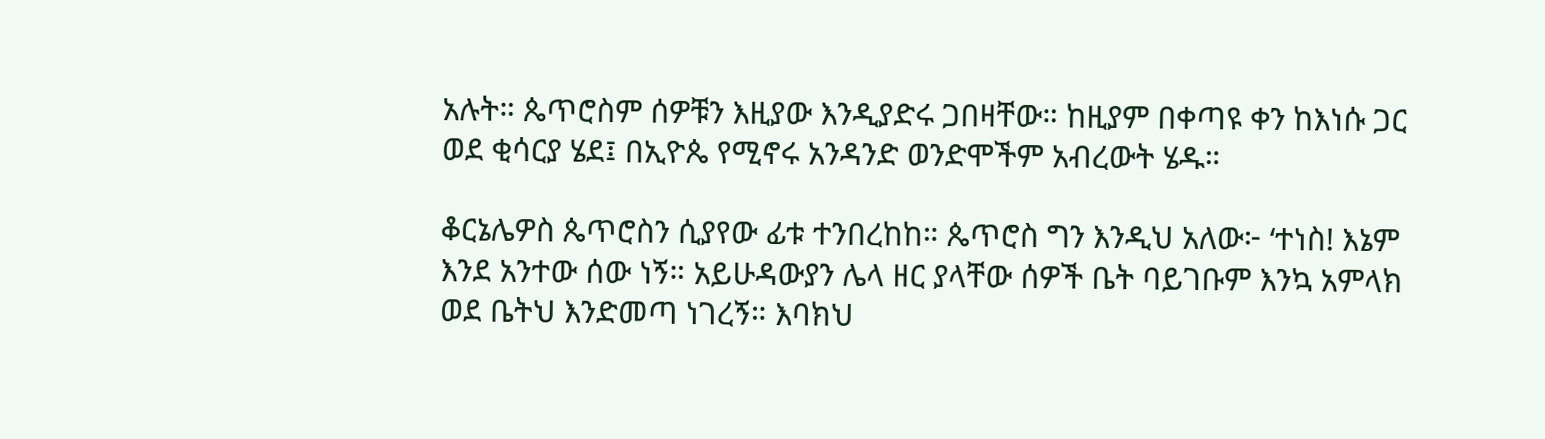አሉት። ጴጥሮስም ሰዎቹን እዚያው እንዲያድሩ ጋበዛቸው። ከዚያም በቀጣዩ ቀን ከእነሱ ጋር ወደ ቂሳርያ ሄደ፤ በኢዮጴ የሚኖሩ አንዳንድ ወንድሞችም አብረውት ሄዱ።

ቆርኔሌዎስ ጴጥሮስን ሲያየው ፊቱ ተንበረከከ። ጴጥሮስ ግን እንዲህ አለው፦ ‘ተነስ! እኔም እንደ አንተው ሰው ነኝ። አይሁዳውያን ሌላ ዘር ያላቸው ሰዎች ቤት ባይገቡም እንኳ አምላክ ወደ ቤትህ እንድመጣ ነገረኝ። እባክህ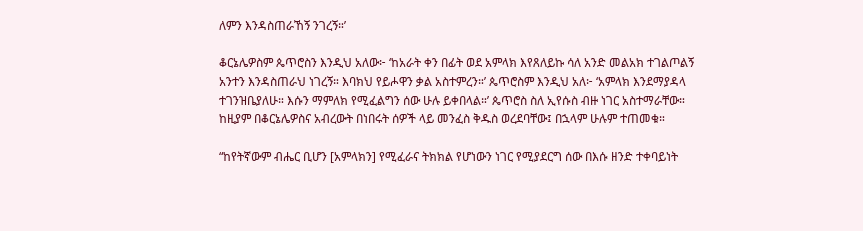ለምን እንዳስጠራኸኝ ንገረኝ።’

ቆርኔሌዎስም ጴጥሮስን እንዲህ አለው፦ ‘ከአራት ቀን በፊት ወደ አምላክ እየጸለይኩ ሳለ አንድ መልአክ ተገልጦልኝ አንተን እንዳስጠራህ ነገረኝ። እባክህ የይሖዋን ቃል አስተምረን።’ ጴጥሮስም እንዲህ አለ፦ ‘አምላክ እንደማያዳላ ተገንዝቤያለሁ። እሱን ማምለክ የሚፈልግን ሰው ሁሉ ይቀበላል።’ ጴጥሮስ ስለ ኢየሱስ ብዙ ነገር አስተማራቸው። ከዚያም በቆርኔሌዎስና አብረውት በነበሩት ሰዎች ላይ መንፈስ ቅዱስ ወረደባቸው፤ በኋላም ሁሉም ተጠመቁ።

“ከየትኛውም ብሔር ቢሆን [አምላክን] የሚፈራና ትክክል የሆነውን ነገር የሚያደርግ ሰው በእሱ ዘንድ ተቀባይነት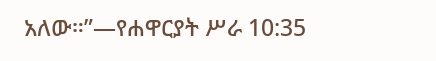አለው።”—የሐዋርያት ሥራ 10:35